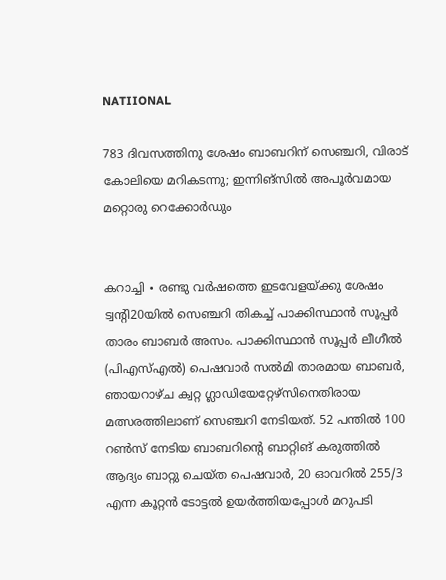NATIIONAL

783 ദിവസത്തിനു ശേഷം ബാബറിന് സെഞ്ചറി, വിരാട് കോലിയെ മറികടന്നു; ഇന്നിങ്സിൽ അപൂർവമായ മറ്റൊരു റെക്കോർഡും


കറാച്ചി ∙ രണ്ടു വർഷത്തെ ഇടവേളയ്ക്കു ശേഷം ട്വന്റി20യിൽ സെഞ്ചറി തികച്ച് പാക്കിസ്ഥാൻ സൂപ്പർ താരം ബാബർ അസം. പാക്കിസ്ഥാൻ സൂപ്പർ ലീഗീൽ (പിഎസ്എൽ) പെഷവാർ സൽമി താരമായ ബാബർ, ഞായറാഴ്ച ക്വറ്റ ഗ്ലാഡിയേറ്റേഴ്സിനെതിരായ മത്സരത്തിലാണ് സെഞ്ചറി നേടിയത്. 52 പന്തിൽ 100 റൺസ് നേടിയ ബാബറിന്റെ ബാറ്റിങ് കരുത്തിൽ ആദ്യം ബാറ്റു ചെയ്ത പെഷവാർ, 20 ഓവറിൽ 255/3 എന്ന കൂറ്റൻ ടോട്ടൽ ഉയർത്തിയപ്പോൾ മറുപടി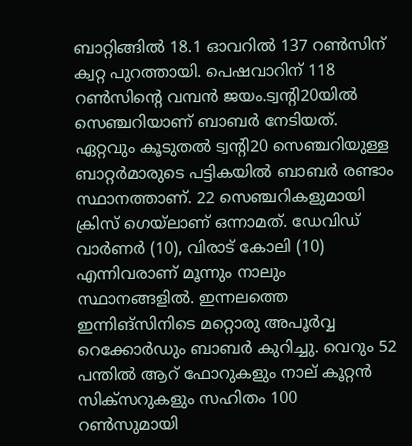ബാറ്റിങ്ങിൽ 18.1 ഓവറിൽ 137 റൺസിന് ക്വറ്റ പുറത്തായി. പെഷവാറിന് 118 റൺസിന്റെ വമ്പൻ ജയം.ട്വന്റി20യിൽ സെഞ്ചറിയാണ് ബാബർ നേടിയത്. ഏറ്റവും കൂടുതൽ ട്വന്റി20 സെഞ്ചറിയുള്ള ബാറ്റർമാരുടെ പട്ടികയിൽ ബാബർ രണ്ടാം സ്ഥാനത്താണ്. 22 സെഞ്ചറികളുമായി ക്രിസ് ഗെയ്‌ലാണ് ഒന്നാമത്. ഡേവിഡ് വാർണർ (10), വിരാട് കോലി (10) എന്നിവരാണ് മൂന്നും നാലും സ്ഥാനങ്ങളിൽ. ഇന്നലത്തെ ഇന്നിങ്സിനിടെ മറ്റൊരു അപൂർവ്വ റെക്കോർഡും ബാബർ കുറിച്ചു. വെറും 52 പന്തിൽ ആറ് ഫോറുകളും നാല് കൂറ്റൻ സിക്സറുകളും സഹിതം 100 റൺസുമായി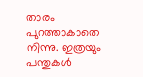താരം പുറത്താകാതെ നിന്നു. ഇത്രയും പന്തുകൾ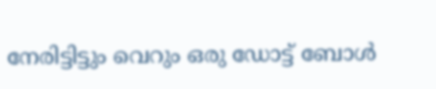നേരിട്ടിട്ടും വെറും ഒരു ഡോട്ട് ബോൾ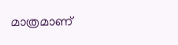മാത്രമാണ്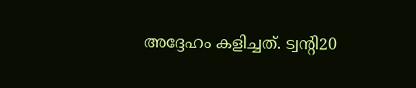അദ്ദേഹം കളിച്ചത്. ട്വന്റി20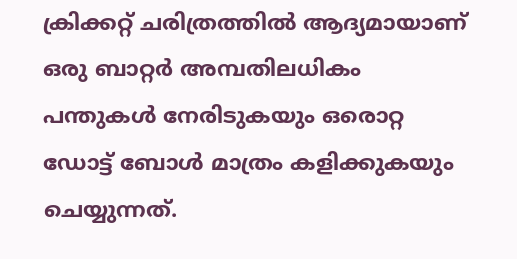ക്രിക്കറ്റ് ചരിത്രത്തിൽ ആദ്യമായാണ് ഒരു ബാറ്റർ അമ്പതിലധികം പന്തുകൾ നേരിടുകയും ഒരൊറ്റ ഡോട്ട് ബോൾ മാത്രം കളിക്കുകയും ചെയ്യുന്നത്.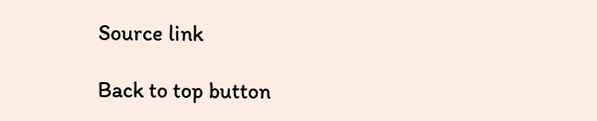Source link

Back to top button